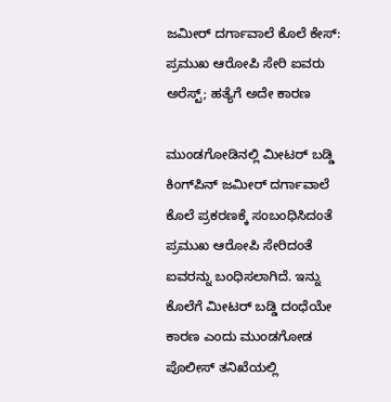ಜಮೀರ್ ದರ್ಗಾವಾಲೆ ಕೊಲೆ ಕೇಸ್: ಪ್ರಮುಖ ಆರೋಪಿ ಸೇರಿ ಐವರು ಅರೆಸ್ಟ್; ಹತ್ಯೆಗೆ ಅದೇ ಕಾರಣ

ಮುಂಡಗೋಡಿನಲ್ಲಿ ಮೀಟರ್ ಬಡ್ಡಿ ಕಿಂಗ್‌ಪಿನ್ ಜಮೀರ್ ದರ್ಗಾವಾಲೆ ಕೊಲೆ ಪ್ರಕರಣಕ್ಕೆ ಸಂಬಂಧಿಸಿದಂತೆ ಪ್ರಮುಖ ಆರೋಪಿ ಸೇರಿದಂತೆ ಐವರನ್ನು ಬಂಧಿಸಲಾಗಿದೆ. ಇನ್ನು ಕೊಲೆಗೆ ಮೀಟರ್ ಬಡ್ಡಿ ದಂಧೆಯೇ ಕಾರಣ ಎಂದು ಮುಂಡಗೋಡ ಪೊಲೀಸ್ ತನಿಖೆಯಲ್ಲಿ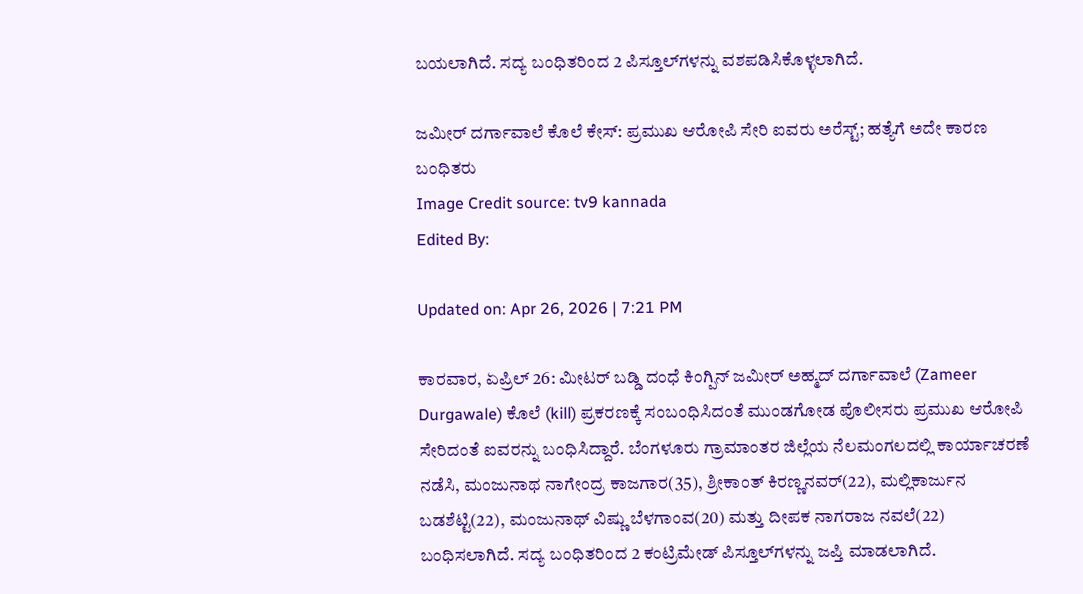ಬಯಲಾಗಿದೆ. ಸದ್ಯ ಬಂಧಿತರಿಂದ 2 ಪಿಸ್ತೂಲ್‌ಗಳನ್ನು ವಶಪಡಿಸಿಕೊಳ್ಳಲಾಗಿದೆ.

ಜಮೀರ್ ದರ್ಗಾವಾಲೆ ಕೊಲೆ ಕೇಸ್: ಪ್ರಮುಖ ಆರೋಪಿ ಸೇರಿ ಐವರು ಅರೆಸ್ಟ್; ಹತ್ಯೆಗೆ ಅದೇ ಕಾರಣ
ಬಂಧಿತರು
Image Credit source: tv9 kannada
Edited By:

Updated on: Apr 26, 2026 | 7:21 PM

ಕಾರವಾರ, ಏಪ್ರಿಲ್ 26: ಮೀಟರ್ ಬಡ್ಡಿ ದಂಧೆ ಕಿಂಗ್ಪಿನ್ ಜಮೀರ್ ಅಹ್ಮದ್ ದರ್ಗಾವಾಲೆ (Zameer Durgawale) ಕೊಲೆ (kill) ಪ್ರಕರಣಕ್ಕೆ ಸಂಬಂಧಿಸಿದಂತೆ ಮುಂಡಗೋಡ ಪೊಲೀಸರು ಪ್ರಮುಖ ಆರೋಪಿ ಸೇರಿದಂತೆ ಐವರನ್ನು ಬಂಧಿಸಿದ್ದಾರೆ. ಬೆಂಗಳೂರು ಗ್ರಾಮಾಂತರ ಜಿಲ್ಲೆಯ ನೆಲಮಂಗಲದಲ್ಲಿ ಕಾರ್ಯಾಚರಣೆ ನಡೆಸಿ, ಮಂಜುನಾಥ ನಾಗೇಂದ್ರ ಕಾಜಗಾರ(35), ಶ್ರೀಕಾಂತ್ ಕಿರಣ್ಣನವರ್(22), ಮಲ್ಲಿಕಾರ್ಜುನ ಬಡಶೆಟ್ಟಿ(22), ಮಂಜುನಾಥ್ ವಿಷ್ಣು ಬೆಳಗಾಂವ(20) ಮತ್ತು ದೀಪಕ ನಾಗರಾಜ ನವಲೆ(22) ಬಂಧಿಸಲಾಗಿದೆ. ಸದ್ಯ ಬಂಧಿತರಿಂದ 2 ಕಂಟ್ರಿಮೇಡ್ ಪಿಸ್ತೂಲ್‌ಗಳನ್ನು ಜಪ್ತಿ ಮಾಡಲಾಗಿದೆ.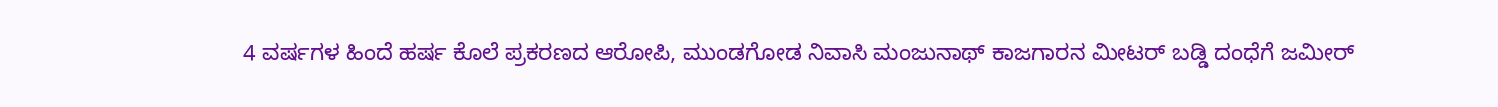4 ವರ್ಷಗಳ ಹಿಂದೆ ಹರ್ಷ ಕೊಲೆ ಪ್ರಕರಣದ ಆರೋಪಿ, ಮುಂಡಗೋಡ ನಿವಾಸಿ ಮಂಜುನಾಥ್ ಕಾಜಗಾರನ ಮೀಟರ್ ಬಡ್ಡಿ ದಂಧೆಗೆ ಜಮೀರ್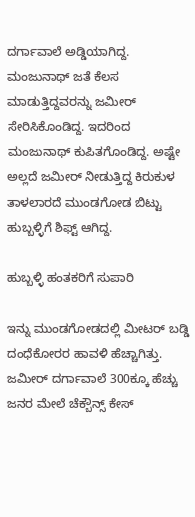ದರ್ಗಾವಾಲೆ ಅಡ್ಡಿಯಾಗಿದ್ದ. ಮಂಜುನಾಥ್ ಜತೆ ಕೆಲಸ ಮಾಡುತ್ತಿದ್ದವರನ್ನು ಜಮೀರ್ ಸೇರಿಸಿಕೊಂಡಿದ್ದ. ಇದರಿಂದ ಮಂಜುನಾಥ್ ಕುಪಿತಗೊಂಡಿದ್ದ. ಅಷ್ಟೇ ಅಲ್ಲದೆ ಜಮೀರ್ ನೀಡುತ್ತಿದ್ದ ಕಿರುಕುಳ ತಾಳಲಾರದೆ ಮುಂಡಗೋಡ ಬಿಟ್ಟು ಹುಬ್ಬಳ್ಳಿಗೆ ಶಿಫ್ಟ್ ಆಗಿದ್ದ.

ಹುಬ್ಬಳ್ಳಿ ಹಂತಕರಿಗೆ ಸುಪಾರಿ

ಇನ್ನು ಮುಂಡಗೋಡದಲ್ಲಿ ಮೀಟರ್ ಬಡ್ಡಿ ದಂಧೆಕೋರರ ಹಾವಳಿ ಹೆಚ್ಚಾಗಿತ್ತು. ಜಮೀರ್ ದರ್ಗಾವಾಲೆ 300ಕ್ಕೂ ಹೆಚ್ಚು ಜನರ ಮೇಲೆ ಚೆಕ್ಬೌನ್ಸ್ ಕೇಸ್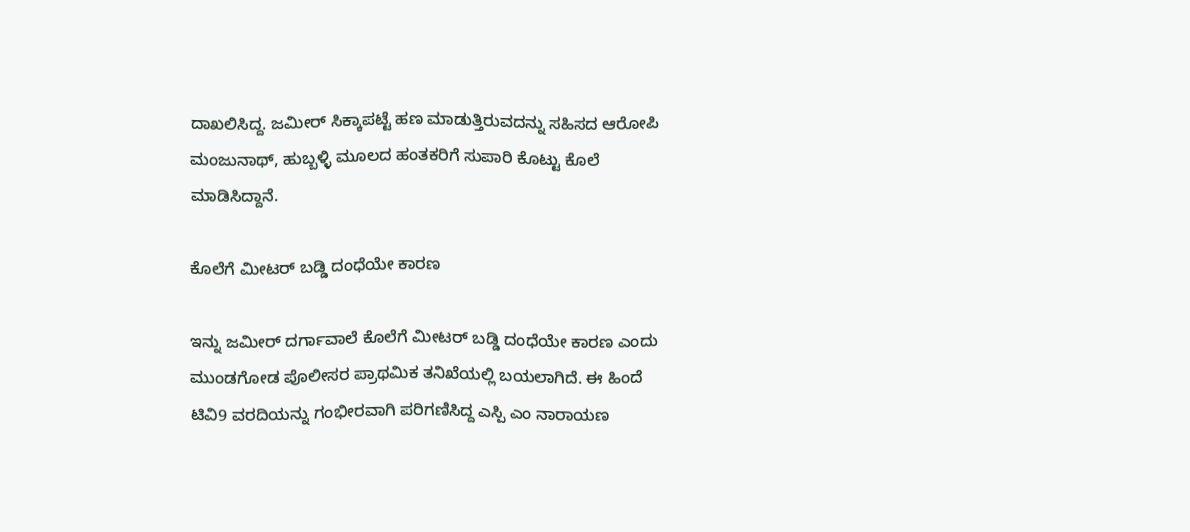ದಾಖಲಿಸಿದ್ದ. ಜಮೀರ್ ಸಿಕ್ಕಾಪಟ್ಟೆ ಹಣ ಮಾಡುತ್ತಿರುವದನ್ನು ಸಹಿಸದ ಆರೋಪಿ ಮಂಜುನಾಥ್, ಹುಬ್ಬಳ್ಳಿ ಮೂಲದ ಹಂತಕರಿಗೆ ಸುಪಾರಿ ಕೊಟ್ಟು ಕೊಲೆ ಮಾಡಿಸಿದ್ದಾನೆ.

ಕೊಲೆಗೆ ಮೀಟರ್ ಬಡ್ಡಿ ದಂಧೆಯೇ ಕಾರಣ

ಇನ್ನು ಜಮೀರ್ ದರ್ಗಾವಾಲೆ ಕೊಲೆಗೆ ಮೀಟರ್ ಬಡ್ಡಿ ದಂಧೆಯೇ ಕಾರಣ ಎಂದು ಮುಂಡಗೋಡ ಪೊಲೀಸರ ಪ್ರಾಥಮಿಕ ತನಿಖೆಯಲ್ಲಿ ಬಯಲಾಗಿದೆ. ಈ ಹಿಂದೆ ಟಿವಿ9 ವರದಿಯನ್ನು ಗಂಭೀರವಾಗಿ ಪರಿಗಣಿಸಿದ್ದ ಎಸ್ಪಿ ಎಂ ನಾರಾಯಣ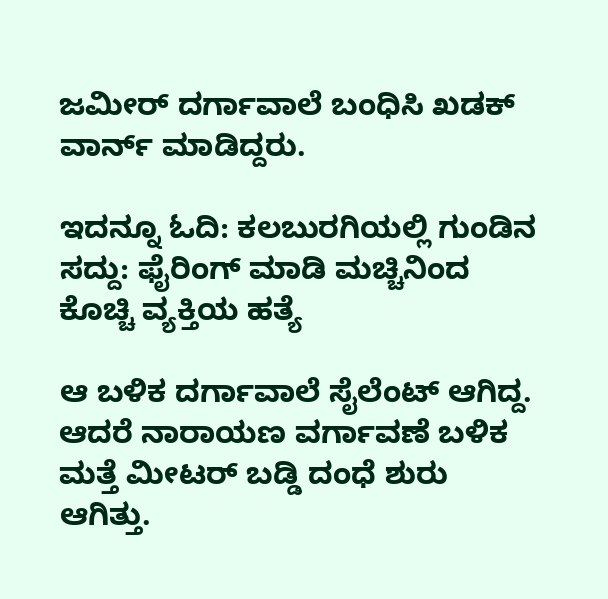ಜಮೀರ್ ದರ್ಗಾವಾಲೆ ಬಂಧಿಸಿ ಖಡಕ್ ವಾರ್ನ್ ಮಾಡಿದ್ದರು.

ಇದನ್ನೂ ಓದಿ: ಕಲಬುರಗಿಯಲ್ಲಿ ಗುಂಡಿನ ಸದ್ದು: ಫೈರಿಂಗ್ ಮಾಡಿ ಮಚ್ಚಿನಿಂದ ಕೊಚ್ಚಿ ವ್ಯಕ್ತಿಯ ಹತ್ಯೆ

ಆ ಬಳಿಕ ದರ್ಗಾವಾಲೆ ಸೈಲೆಂಟ್ ಆಗಿದ್ದ. ಆದರೆ ನಾರಾಯಣ ವರ್ಗಾವಣೆ ಬಳಿಕ ಮತ್ತೆ ಮೀಟರ್ ಬಡ್ಡಿ ದಂಧೆ ಶುರು ಆಗಿತ್ತು.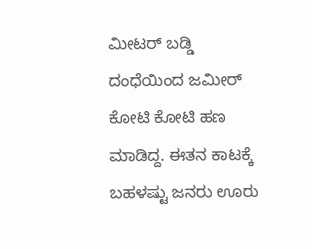ಮೀಟರ್ ಬಡ್ಡಿ ದಂಧೆಯಿಂದ ಜಮೀರ್ ಕೋಟಿ ಕೋಟಿ ಹಣ ಮಾಡಿದ್ದ. ಈತನ ಕಾಟಕ್ಕೆ ಬಹಳಷ್ಟು ಜನರು ಊರು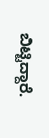ಬಿಟ್ಟಿದ್ದಾರೆ.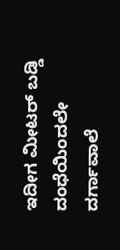ಇದೀಗ ಮೀಟರ್ ಬಡ್ಡಿ ದಂಧೆಯಿಂದಲೇ ದರ್ಗಾವಾಲೆ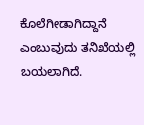ಕೊಲೆಗೀಡಾಗಿದ್ದಾನೆ ಎಂಬುವುದು ತನಿಖೆಯಲ್ಲಿ ಬಯಲಾಗಿದೆ.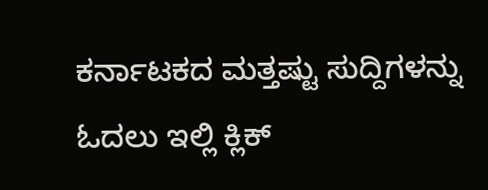ಕರ್ನಾಟಕದ ಮತ್ತಷ್ಟು ಸುದ್ದಿಗಳನ್ನು ಓದಲು ಇಲ್ಲಿ ಕ್ಲಿಕ್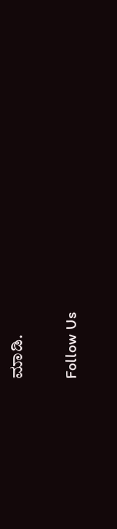ಮಾಡಿ.

Follow Us